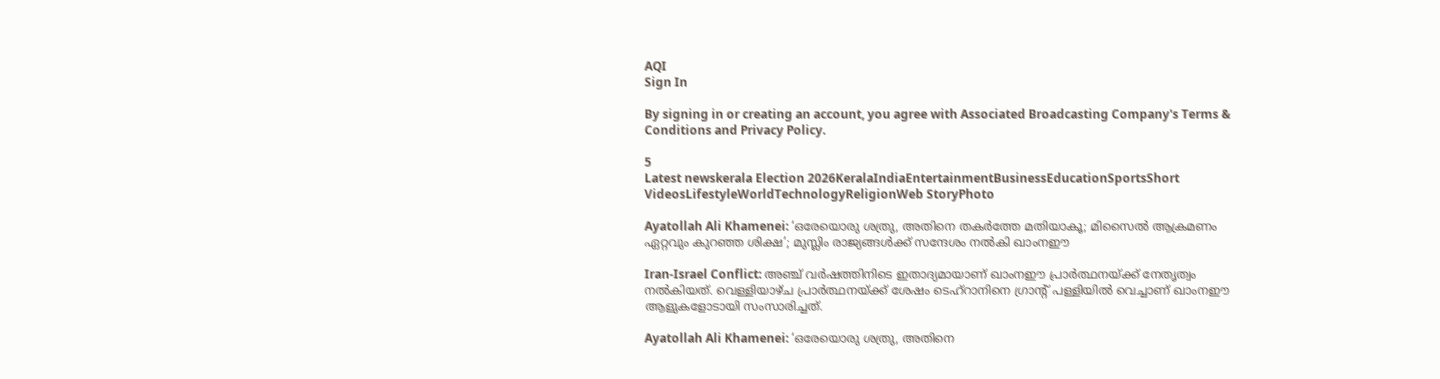AQI
Sign In

By signing in or creating an account, you agree with Associated Broadcasting Company's Terms & Conditions and Privacy Policy.

5
Latest newskerala Election 2026KeralaIndiaEntertainmentBusinessEducationSportsShort VideosLifestyleWorldTechnologyReligionWeb StoryPhoto

Ayatollah Ali Khamenei: ‘ഒരേയൊരു ശത്രു, അതിനെ തകര്‍ത്തേ മതിയാകൂ; മിസൈല്‍ ആക്രമണം ഏറ്റവും കുറഞ്ഞ ശിക്ഷ’; മുസ്ലിം രാജ്യങ്ങള്‍ക്ക് സന്ദേശം നല്‍കി ഖാംനഈ

Iran-Israel Conflict: അഞ്ച് വര്‍ഷത്തിനിടെ ഇതാദ്യമായാണ് ഖാംനഈ പ്രാര്‍ത്ഥനയ്ക്ക് നേതൃത്വം നല്‍കിയത്. വെള്ളിയാഴ്ച പ്രാര്‍ത്ഥനയ്ക്ക് ശേഷം ടെഹ്‌റാനിനെ ഗ്രാന്റ് പള്ളിയില്‍ വെച്ചാണ് ഖാംനഈ ആളുകളോടായി സംസാരിച്ചത്.

Ayatollah Ali Khamenei: ‘ഒരേയൊരു ശത്രു, അതിനെ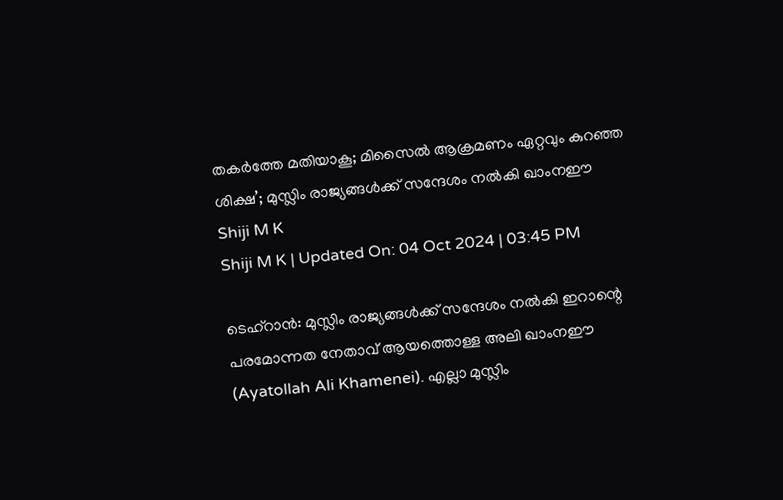തകര്‍ത്തേ മതിയാകൂ; മിസൈല്‍ ആക്രമണം ഏറ്റവും കുറഞ്ഞ ശിക്ഷ’; മുസ്ലിം രാജ്യങ്ങള്‍ക്ക് സന്ദേശം നല്‍കി ഖാംനഈ
Shiji M K
Shiji M K | Updated On: 04 Oct 2024 | 03:45 PM

ടെഹ്‌റാന്‍: മുസ്ലിം രാജ്യങ്ങള്‍ക്ക് സന്ദേശം നല്‍കി ഇറാന്റെ പരമോന്നത നേതാവ് ആയത്തൊള്ള അലി ഖാംനഈ (Ayatollah Ali Khamenei). എല്ലാ മുസ്ലിം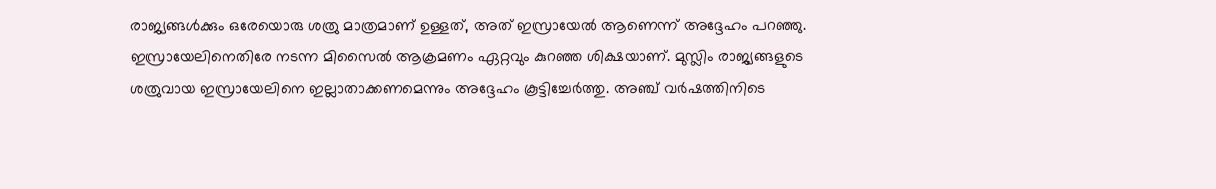രാജ്യങ്ങള്‍ക്കും ഒരേയൊരു ശത്രു മാത്രമാണ് ഉള്ളത്, അത് ഇസ്രായേല്‍ ആണെന്ന് അദ്ദേഹം പറഞ്ഞു. ഇസ്രായേലിനെതിരേ നടന്ന മിസൈല്‍ ആക്രമണം ഏറ്റവും കുറഞ്ഞ ശിക്ഷയാണ്. മുസ്ലിം രാജ്യങ്ങളുടെ ശത്രുവായ ഇസ്രായേലിനെ ഇല്ലാതാക്കണമെന്നും അദ്ദേഹം കൂട്ടിച്ചേര്‍ത്തു. അഞ്ച് വര്‍ഷത്തിനിടെ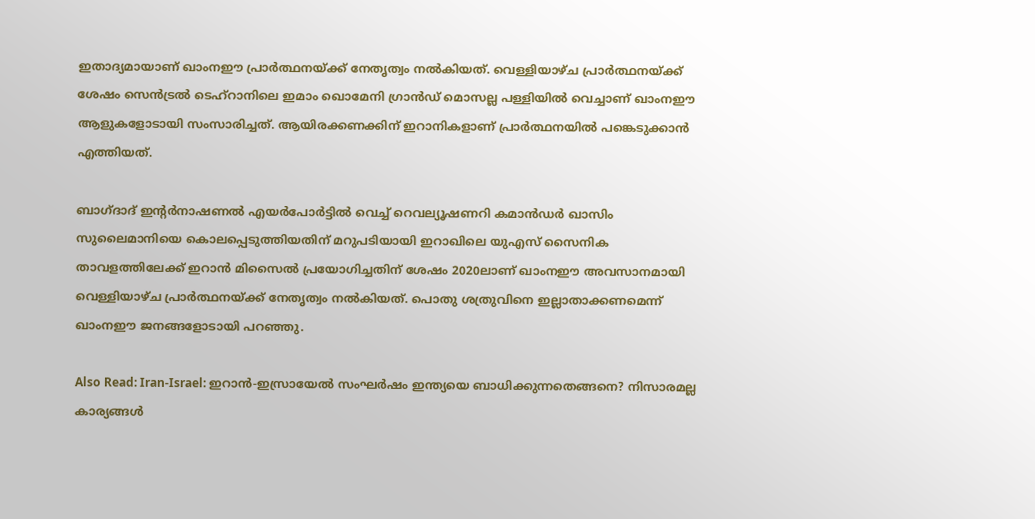ഇതാദ്യമായാണ് ഖാംനഈ പ്രാര്‍ത്ഥനയ്ക്ക് നേതൃത്വം നല്‍കിയത്. വെള്ളിയാഴ്ച പ്രാര്‍ത്ഥനയ്ക്ക് ശേഷം സെന്‍ട്രല്‍ ടെഹ്റാനിലെ ഇമാം ഖൊമേനി ഗ്രാന്‍ഡ് മൊസല്ല പള്ളിയില്‍ വെച്ചാണ് ഖാംനഈ ആളുകളോടായി സംസാരിച്ചത്. ആയിരക്കണക്കിന് ഇറാനികളാണ് പ്രാര്‍ത്ഥനയില്‍ പങ്കെടുക്കാന്‍ എത്തിയത്.

ബാഗ്ദാദ് ഇന്റര്‍നാഷണല്‍ എയര്‍പോര്‍ട്ടില്‍ വെച്ച് റെവല്യൂഷണറി കമാന്‍ഡര്‍ ഖാസിം സുലൈമാനിയെ കൊലപ്പെടുത്തിയതിന് മറുപടിയായി ഇറാഖിലെ യുഎസ് സൈനിക താവളത്തിലേക്ക് ഇറാന്‍ മിസൈല്‍ പ്രയോഗിച്ചതിന് ശേഷം 2020ലാണ് ഖാംനഈ അവസാനമായി വെള്ളിയാഴ്ച പ്രാര്‍ത്ഥനയ്ക്ക് നേതൃത്വം നല്‍കിയത്. പൊതു ശത്രുവിനെ ഇല്ലാതാക്കണമെന്ന് ഖാംനഈ ജനങ്ങളോടായി പറഞ്ഞു.

Also Read: Iran-Israel: ഇറാന്‍-ഇസ്രായേല്‍ സംഘര്‍ഷം ഇന്ത്യയെ ബാധിക്കുന്നതെങ്ങനെ? നിസാരമല്ല കാര്യങ്ങള്‍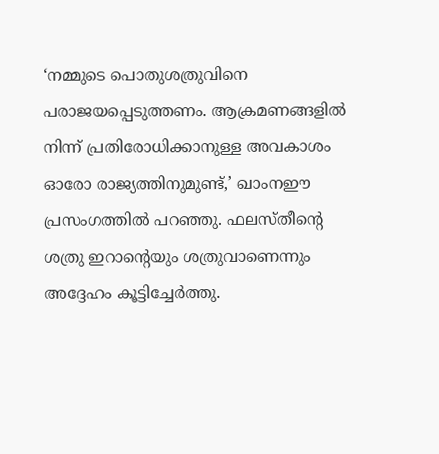‘നമ്മുടെ പൊതുശത്രുവിനെ പരാജയപ്പെടുത്തണം. ആക്രമണങ്ങളില്‍ നിന്ന് പ്രതിരോധിക്കാനുള്ള അവകാശം ഓരോ രാജ്യത്തിനുമുണ്ട്,’ ഖാംനഈ പ്രസംഗത്തില്‍ പറഞ്ഞു. ഫലസ്തീന്റെ ശത്രു ഇറാന്റെയും ശത്രുവാണെന്നും അദ്ദേഹം കൂട്ടിച്ചേര്‍ത്തു.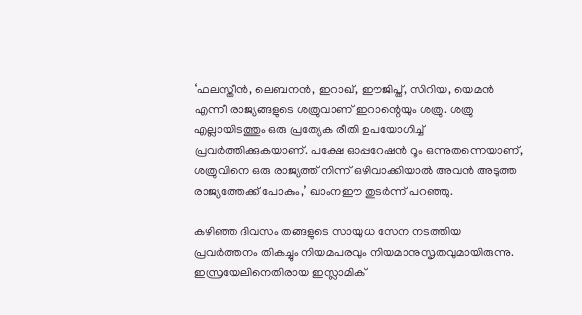‘ഫലസ്തീന്‍, ലെബനന്‍, ഇറാഖ്, ഈജിപ്ത്, സിറിയ, യെമന്‍ എന്നീ രാജ്യങ്ങളുടെ ശത്രുവാണ് ഇറാന്റെയും ശത്രു. ശത്രു എല്ലായിടത്തും ഒരു പ്രത്യേക രീതി ഉപയോഗിച്ച് പ്രവര്‍ത്തിക്കുകയാണ്. പക്ഷേ ഓപ്പറേഷന്‍ റൂം ഒന്നുതന്നെയാണ്, ശത്രുവിനെ ഒരു രാജ്യത്ത് നിന്ന് ഒഴിവാക്കിയാല്‍ അവന്‍ അടുത്ത രാജ്യത്തേക്ക് പോകും,’ ഖാംനഈ തുടര്‍ന്ന് പറഞ്ഞു.

കഴിഞ്ഞ ദിവസം തങ്ങളുടെ സായുധ സേന നടത്തിയ പ്രവര്‍ത്തനം തികച്ചും നിയമപരവും നിയമാനുസൃതവുമായിരുന്നു. ഇസ്രയേലിനെതിരായ ഇസ്ലാമിക്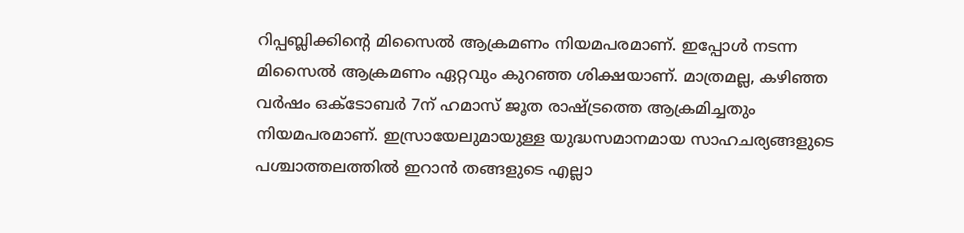റിപ്പബ്ലിക്കിന്റെ മിസൈല്‍ ആക്രമണം നിയമപരമാണ്. ഇപ്പോള്‍ നടന്ന മിസൈല്‍ ആക്രമണം ഏറ്റവും കുറഞ്ഞ ശിക്ഷയാണ്. മാത്രമല്ല, കഴിഞ്ഞ വര്‍ഷം ഒക്ടോബര്‍ 7ന് ഹമാസ് ജൂത രാഷ്ട്രത്തെ ആക്രമിച്ചതും നിയമപരമാണ്. ഇസ്രായേലുമായുള്ള യുദ്ധസമാനമായ സാഹചര്യങ്ങളുടെ പശ്ചാത്തലത്തില്‍ ഇറാന്‍ തങ്ങളുടെ എല്ലാ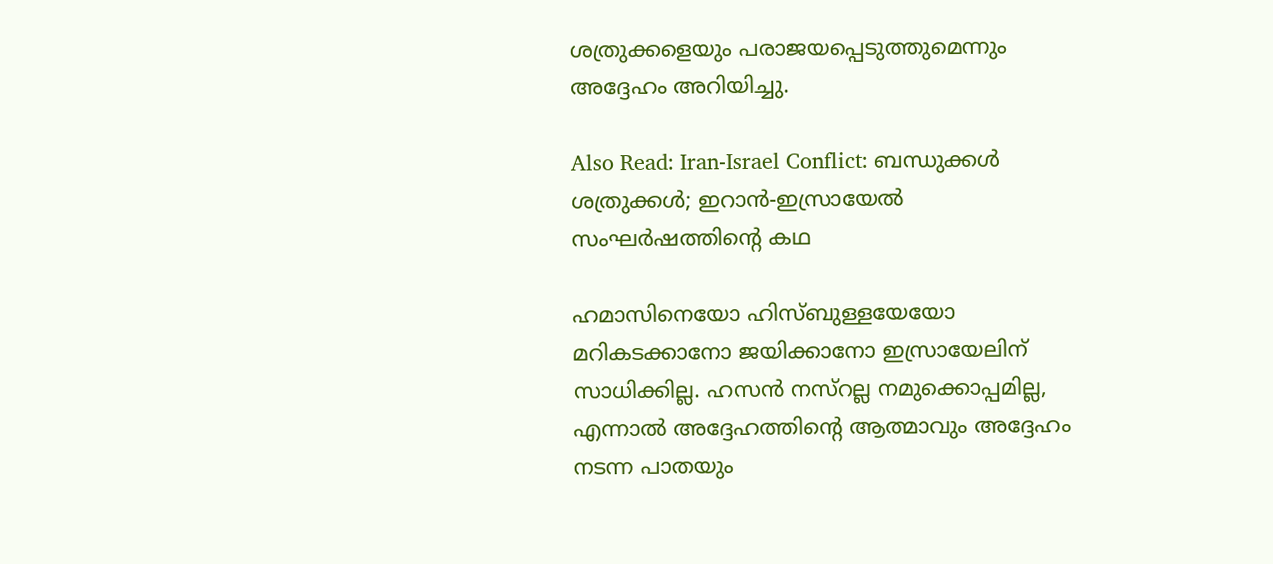ശത്രുക്കളെയും പരാജയപ്പെടുത്തുമെന്നും അദ്ദേഹം അറിയിച്ചു.

Also Read: Iran-Israel Conflict: ബന്ധുക്കള്‍ ശത്രുക്കള്‍; ഇറാന്‍-ഇസ്രായേല്‍ സംഘര്‍ഷത്തിന്റെ കഥ

ഹമാസിനെയോ ഹിസ്ബുള്ളയേയോ മറികടക്കാനോ ജയിക്കാനോ ഇസ്രായേലിന് സാധിക്കില്ല. ഹസന്‍ നസ്‌റല്ല നമുക്കൊപ്പമില്ല, എന്നാല്‍ അദ്ദേഹത്തിന്റെ ആത്മാവും അദ്ദേഹം നടന്ന പാതയും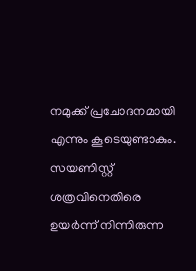നമുക്ക് പ്രചോദനമായി എന്നും കൂടെയുണ്ടാകും. സയണിസ്റ്റ് ശത്രവിനെതിരെ ഉയര്‍ന്ന് നിന്നിരുന്ന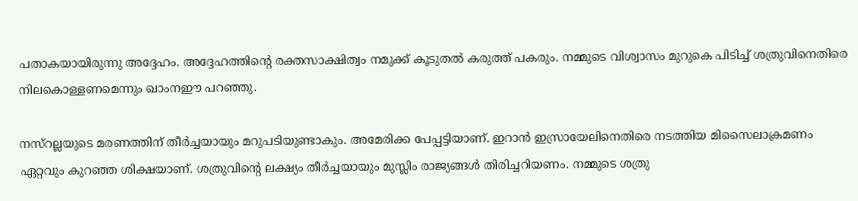പതാകയായിരുന്നു അദ്ദേഹം. അദ്ദേഹത്തിന്റെ രക്തസാക്ഷിത്വം നമുക്ക് കൂടുതല്‍ കരുത്ത് പകരും. നമ്മുടെ വിശ്വാസം മുറുകെ പിടിച്ച് ശത്രുവിനെതിരെ നിലകൊള്ളണമെന്നും ഖാംനഈ പറഞ്ഞു.

നസ്‌റല്ലയുടെ മരണത്തിന് തീര്‍ച്ചയായും മറുപടിയുണ്ടാകും. അമേരിക്ക പേപ്പട്ടിയാണ്. ഇറാന്‍ ഇസ്രായേലിനെതിരെ നടത്തിയ മിസൈലാക്രമണം ഏറ്റവും കുറഞ്ഞ ശിക്ഷയാണ്. ശത്രുവിന്റെ ലക്ഷ്യം തീര്‍ച്ചയായും മുസ്ലിം രാജ്യങ്ങള്‍ തിരിച്ചറിയണം. നമ്മുടെ ശത്രു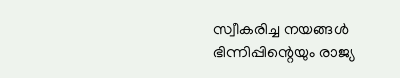സ്വീകരിച്ച നയങ്ങള്‍ ഭിന്നിപ്പിന്റെയും രാജ്യ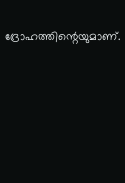ദ്രോഹത്തിന്റെയുമാണ്.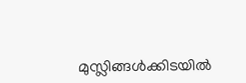മുസ്ലിങ്ങള്‍ക്കിടയില്‍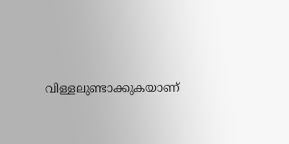വിള്ളലുണ്ടാക്കുകയാണ്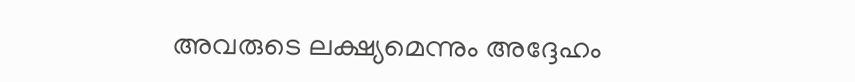അവരുടെ ലക്ഷ്യമെന്നും അദ്ദേഹം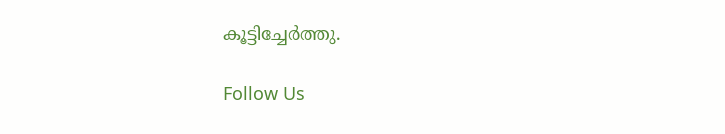കൂട്ടിച്ചേര്‍ത്തു.

Follow Us